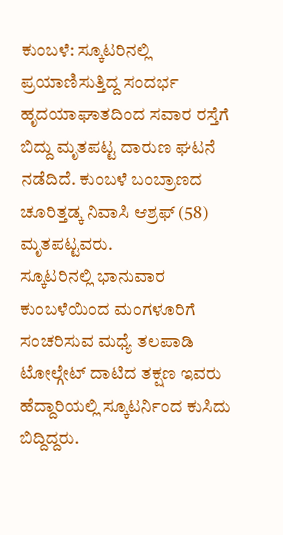ಕುಂಬಳೆ: ಸ್ಕೂಟರಿನಲ್ಲಿ ಪ್ರಯಾಣಿಸುತ್ತಿದ್ದ ಸಂದರ್ಭ ಹೃದಯಾಘಾತದಿಂದ ಸವಾರ ರಸ್ತೆಗೆ ಬಿದ್ದು ಮೃತಪಟ್ಟ ದಾರುಣ ಘಟನೆ ನಡೆದಿದೆ. ಕುಂಬಳೆ ಬಂಬ್ರಾಣದ ಚೂರಿತ್ತಡ್ಕ ನಿವಾಸಿ ಆಶ್ರಫ್ (58) ಮೃತಪಟ್ಟವರು.
ಸ್ಕೂಟರಿನಲ್ಲಿ ಭಾನುವಾರ ಕುಂಬಳೆಯಿಂದ ಮಂಗಳೂರಿಗೆ ಸಂಚರಿಸುವ ಮಧ್ಯೆ ತಲಪಾಡಿ ಟೋಲ್ಗೇಟ್ ದಾಟಿದ ತಕ್ಷಣ ಇವರು ಹೆದ್ದಾರಿಯಲ್ಲಿ ಸ್ಕೂಟರ್ನಿಂದ ಕುಸಿದು ಬಿದ್ದಿದ್ದರು.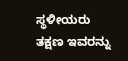ಸ್ಥಳೀಯರು ತಕ್ಷಣ ಇವರನ್ನು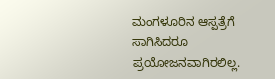ಮಂಗಳೂರಿನ ಆಸ್ಪತ್ರೆಗೆ ಸಾಗಿಸಿದರೂ ಪ್ರಯೋಜನವಾಗಿರಲಿಲ್ಲ.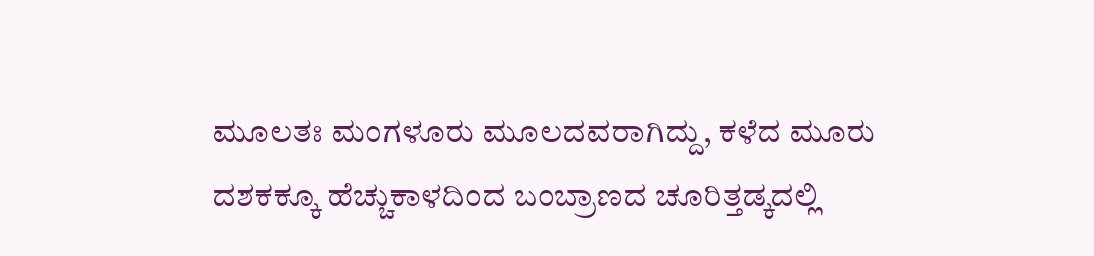ಮೂಲತಃ ಮಂಗಳೂರು ಮೂಲದವರಾಗಿದ್ದು, ಕಳೆದ ಮೂರು ದಶಕಕ್ಕೂ ಹೆಚ್ಚುಕಾಳದಿಂದ ಬಂಬ್ರಾಣದ ಚೂರಿತ್ತಡ್ಕದಲ್ಲಿ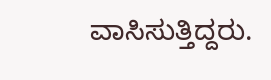ವಾಸಿಸುತ್ತಿದ್ದರು.